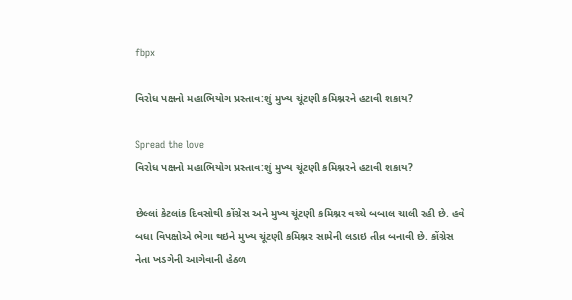fbpx

વિરોધ પક્ષનો મહાભિયોગ પ્રસ્તાવ:શું મુખ્ય ચૂંટણી કમિશ્નરને હટાવી શકાય?

Spread the love
વિરોધ પક્ષનો મહાભિયોગ પ્રસ્તાવ:શું મુખ્ય ચૂંટણી કમિશ્નરને હટાવી શકાય?

છેલ્લાં કેટલાંક દિવસોથી કોંગ્રેસ અને મુખ્ય ચૂંટણી કમિશ્નર વચ્ચે બબાલ ચાલી રહી છે. હવે બધા વિપક્ષોએ ભેગા થઇને મુખ્ય ચૂંટણી કમિશ્નર સામેની લડાઇ તીવ્ર બનાવી છે. કોંગ્રેસ નેતા ખડગેની આગેવાની હેઠળ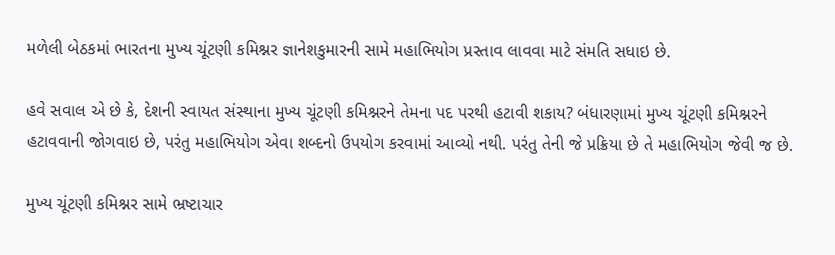મળેલી બેઠકમાં ભારતના મુખ્ય ચૂંટણી કમિશ્નર જ્ઞાનેશકુમારની સામે મહાભિયોગ પ્રસ્તાવ લાવવા માટે સંમતિ સધાઇ છે.

હવે સવાલ એ છે કે, દેશની સ્વાયત સંસ્થાના મુખ્ય ચૂંટણી કમિશ્નરને તેમના પદ પરથી હટાવી શકાય? બંધારણામાં મુખ્ય ચૂંટણી કમિશ્નરને હટાવવાની જોગવાઇ છે, પરંતુ મહાભિયોગ એવા શબ્દનો ઉપયોગ કરવામાં આવ્યો નથી. પરંતુ તેની જે પ્રક્રિયા છે તે મહાભિયોગ જેવી જ છે.

મુખ્ય ચૂંટણી કમિશ્નર સામે ભ્રષ્ટાચાર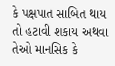કે પક્ષપાત સાબિત થાય તો હટાવી શકાય અથવા તેઓ માનસિક કે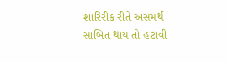શારિરીક રીતે અસમર્થ સાબિત થાય તો હટાવી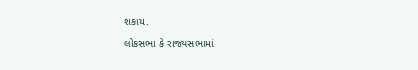શકાય.

લોકસભા કે રાજ્યસભામાં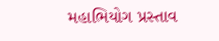મહાભિયોગ પ્રસ્તાવ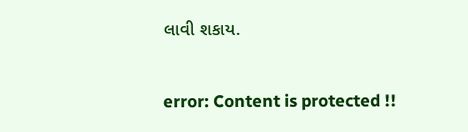લાવી શકાય.

error: Content is protected !!